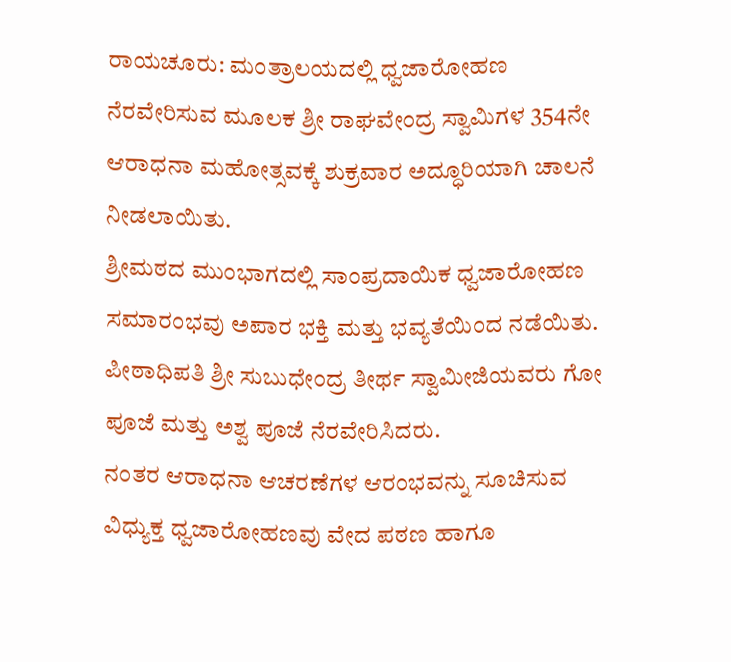ರಾಯಚೂರು: ಮಂತ್ರಾಲಯದಲ್ಲಿ ಧ್ವಜಾರೋಹಣ ನೆರವೇರಿಸುವ ಮೂಲಕ ಶ್ರೀ ರಾಘವೇಂದ್ರ ಸ್ವಾಮಿಗಳ 354ನೇ ಆರಾಧನಾ ಮಹೋತ್ಸವಕ್ಕೆ ಶುಕ್ರವಾರ ಅದ್ಧೂರಿಯಾಗಿ ಚಾಲನೆ ನೀಡಲಾಯಿತು.
ಶ್ರೀಮಠದ ಮುಂಭಾಗದಲ್ಲಿ ಸಾಂಪ್ರದಾಯಿಕ ಧ್ವಜಾರೋಹಣ ಸಮಾರಂಭವು ಅಪಾರ ಭಕ್ತಿ ಮತ್ತು ಭವ್ಯತೆಯಿಂದ ನಡೆಯಿತು. ಪೀಠಾಧಿಪತಿ ಶ್ರೀ ಸುಬುಧೇಂದ್ರ ತೀರ್ಥ ಸ್ವಾಮೀಜಿಯವರು ಗೋ ಪೂಜೆ ಮತ್ತು ಅಶ್ವ ಪೂಜೆ ನೆರವೇರಿಸಿದರು.
ನಂತರ ಆರಾಧನಾ ಆಚರಣೆಗಳ ಆರಂಭವನ್ನು ಸೂಚಿಸುವ ವಿಧ್ಯುಕ್ತ ಧ್ವಜಾರೋಹಣವು ವೇದ ಪಠಣ ಹಾಗೂ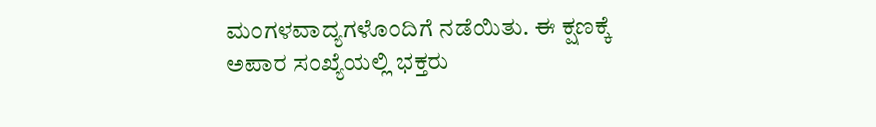ಮಂಗಳವಾದ್ಯಗಳೊಂದಿಗೆ ನಡೆಯಿತು. ಈ ಕ್ಷಣಕ್ಕೆ ಅಪಾರ ಸಂಖ್ಯೆಯಲ್ಲಿ ಭಕ್ತರು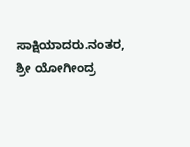ಸಾಕ್ಷಿಯಾದರು.ನಂತರ, ಶ್ರೀ ಯೋಗೀಂದ್ರ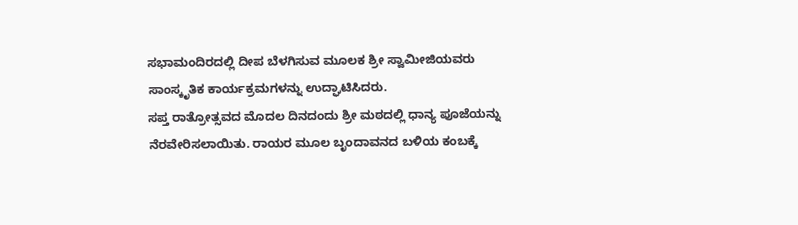ಸಭಾಮಂದಿರದಲ್ಲಿ ದೀಪ ಬೆಳಗಿಸುವ ಮೂಲಕ ಶ್ರೀ ಸ್ವಾಮೀಜಿಯವರು ಸಾಂಸ್ಕೃತಿಕ ಕಾರ್ಯಕ್ರಮಗಳನ್ನು ಉದ್ಘಾಟಿಸಿದರು.
ಸಪ್ತ ರಾತ್ರೋತ್ಸವದ ಮೊದಲ ದಿನದಂದು ಶ್ರೀ ಮಠದಲ್ಲಿ ಧಾನ್ಯ ಪೂಜೆಯನ್ನು ನೆರವೇರಿಸಲಾಯಿತು. ರಾಯರ ಮೂಲ ಬೃಂದಾವನದ ಬಳಿಯ ಕಂಬಕ್ಕೆ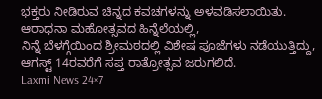ಭಕ್ತರು ನೀಡಿರುವ ಚಿನ್ನದ ಕವಚಗಳನ್ನು ಅಳವಡಿಸಲಾಯಿತು. ಆರಾಧನಾ ಮಹೋತ್ಸವದ ಹಿನ್ನೆಲೆಯಲ್ಲಿ,
ನಿನ್ನೆ ಬೆಳಗ್ಗೆಯಿಂದ ಶ್ರೀಮಠದಲ್ಲಿ ವಿಶೇಷ ಪೂಜೆಗಳು ನಡೆಯುತ್ತಿದ್ದು, ಆಗಸ್ಟ್ 14ರವರೆಗೆ ಸಪ್ತ ರಾತ್ರೋತ್ಸವ ಜರುಗಲಿದೆ.
Laxmi News 24×7